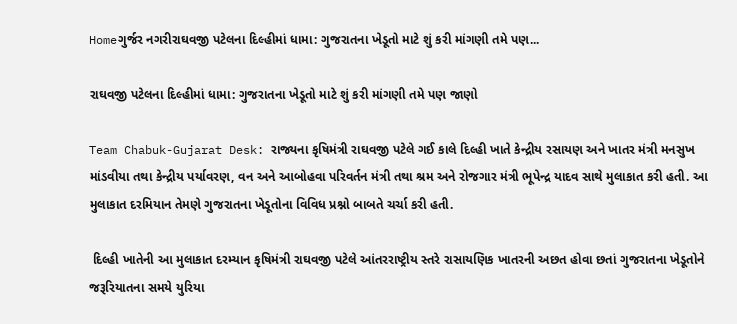Homeગુર્જર નગરીરાઘવજી પટેલના દિલ્હીમાં ધામા: ગુજરાતના ખેડૂતો માટે શું કરી માંગણી તમે પણ...

રાઘવજી પટેલના દિલ્હીમાં ધામા: ગુજરાતના ખેડૂતો માટે શું કરી માંગણી તમે પણ જાણો

Team Chabuk-Gujarat Desk: રાજ્યના કૃષિમંત્રી રાઘવજી પટેલે ગઈ કાલે દિલ્હી ખાતે કેન્દ્રીય રસાયણ અને ખાતર મંત્રી મનસુખ માંડવીયા તથા કેન્દ્રીય પર્યાવરણ, વન અને આબોહવા પરિવર્તન મંત્રી તથા શ્રમ અને રોજગાર મંત્રી ભૂપેન્દ્ર યાદવ સાથે મુલાકાત કરી હતી. આ મુલાકાત દરમિયાન તેમણે ગુજરાતના ખેડૂતોના વિવિધ પ્રશ્નો બાબતે ચર્ચા કરી હતી.

 દિલ્હી ખાતેની આ મુલાકાત દરમ્યાન કૃષિમંત્રી રાઘવજી પટેલે આંતરરાષ્ટ્રીય સ્તરે રાસાયણિક ખાતરની અછત હોવા છતાં ગુજરાતના ખેડૂતોને જરૂરિયાતના સમયે યુરિયા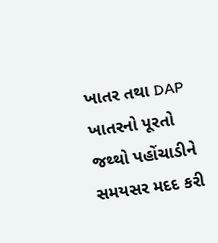ખાતર તથા DAP ખાતરનો પૂરતો જથ્થો પહોંચાડીને સમયસર મદદ કરી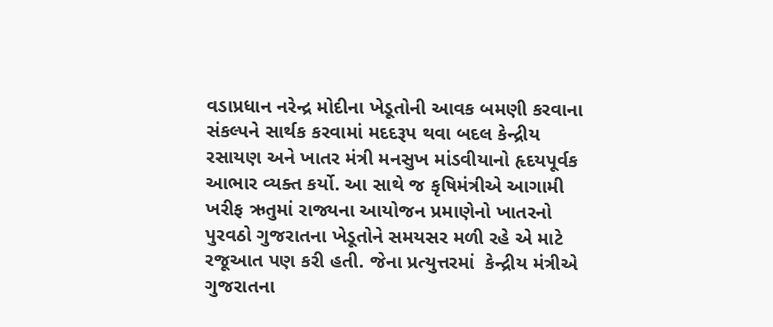વડાપ્રધાન નરેન્દ્ર મોદીના ખેડૂતોની આવક બમણી કરવાના સંકલ્પને સાર્થક કરવામાં મદદરૂપ થવા બદલ કેન્દ્રીય રસાયણ અને ખાતર મંત્રી મનસુખ માંડવીયાનો હૃદયપૂર્વક આભાર વ્યક્ત કર્યો. આ સાથે જ કૃષિમંત્રીએ આગામી ખરીફ ઋતુમાં રાજ્યના આયોજન પ્રમાણેનો ખાતરનો પુરવઠો ગુજરાતના ખેડૂતોને સમયસર મળી રહે એ માટે રજૂઆત પણ કરી હતી. જેના પ્રત્યુત્તરમાં  કેન્દ્રીય મંત્રીએ ગુજરાતના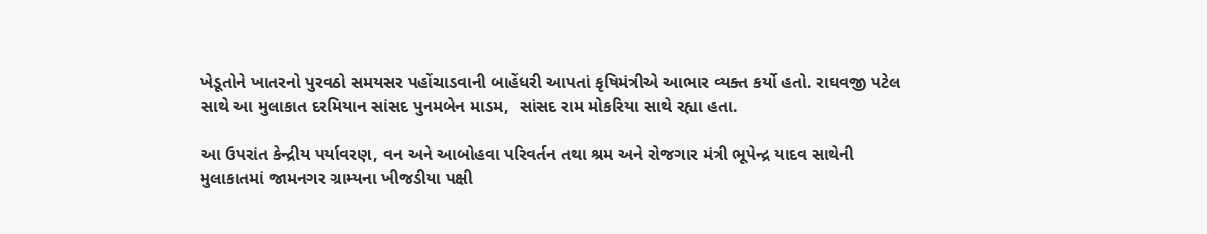ખેડૂતોને ખાતરનો પુરવઠો સમયસર પહોંચાડવાની બાહેંધરી આપતાં કૃષિમંત્રીએ આભાર વ્યક્ત કર્યો હતો. રાઘવજી પટેલ સાથે આ મુલાકાત દરમિયાન સાંસદ પુનમબેન માડમ,  સાંસદ રામ મોકરિયા સાથે રહ્યા હતા.

આ ઉપરાંત કેન્દ્રીય પર્યાવરણ, વન અને આબોહવા પરિવર્તન તથા શ્રમ અને રોજગાર મંત્રી ભૂપેન્દ્ર યાદવ સાથેની મુલાકાતમાં જામનગર ગ્રામ્યના ખીજડીયા પક્ષી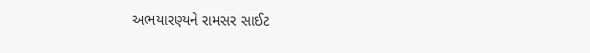અભયારણ્યને રામસર સાઈટ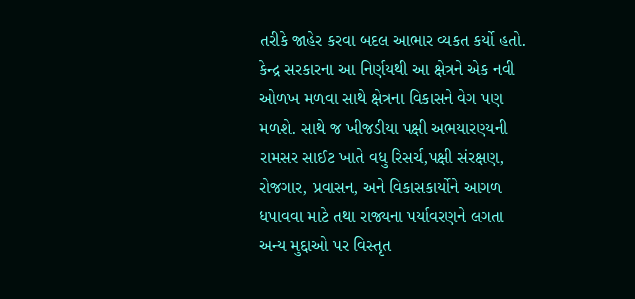તરીકે જાહેર કરવા બદલ આભાર વ્યકત કર્યો હતો. કેન્દ્ર સરકારના આ નિર્ણયથી આ ક્ષેત્રને એક નવી ઓળખ મળવા સાથે ક્ષેત્રના વિકાસને વેગ પણ મળશે. સાથે જ ખીજડીયા પક્ષી અભયારણ્યની રામસર સાઈટ ખાતે વધુ રિસર્ચ,પક્ષી સંરક્ષણ, રોજગાર, પ્રવાસન, અને વિકાસકાર્યોને આગળ ધપાવવા માટે તથા રાજ્યના પર્યાવરણને લગતા અન્ય મુદ્દાઓ પર વિસ્તૃત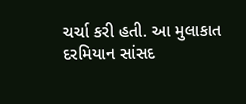ચર્ચા કરી હતી. આ મુલાકાત દરમિયાન સાંસદ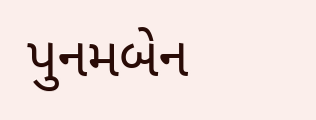પુનમબેન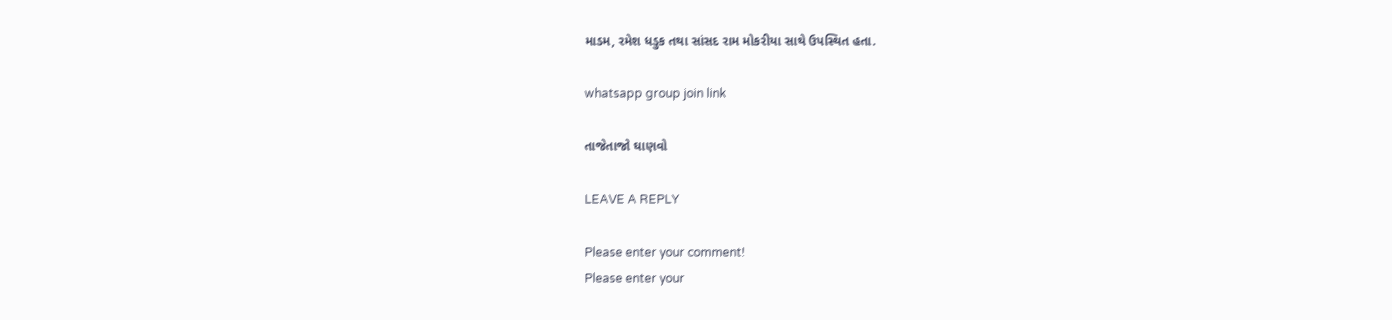માડમ, રમેશ ધડુક તથા સાંસદ રામ મોકરીયા સાથે ઉપસ્થિત હતા.

whatsapp group join link

તાજેતાજો ઘાણવો

LEAVE A REPLY

Please enter your comment!
Please enter your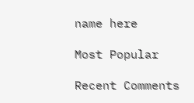name here

Most Popular

Recent Comments